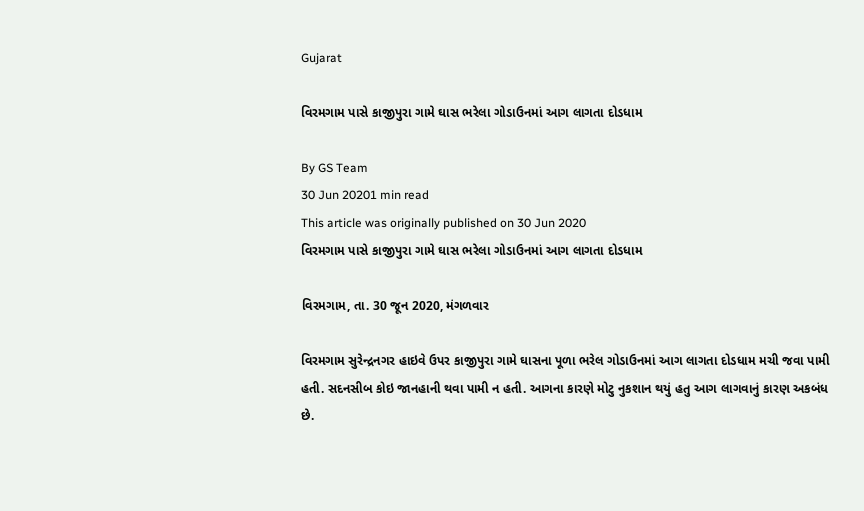Gujarat

વિરમગામ પાસે કાજીપુરા ગામે ઘાસ ભરેલા ગોડાઉનમાં આગ લાગતા દોડધામ

By GS Team
30 Jun 20201 min read
This article was originally published on 30 Jun 2020
વિરમગામ પાસે કાજીપુરા ગામે ઘાસ ભરેલા ગોડાઉનમાં આગ લાગતા દોડધામ

વિરમગામ, તા. 30 જૂન 2020, મંગળવાર

વિરમગામ સુરેન્દ્રનગર હાઇવે ઉપર કાજીપુરા ગામે ઘાસના પૂળા ભરેલ ગોડાઉનમાં આગ લાગતા દોડધામ મચી જવા પામી હતી. સદનસીબ કોઇ જાનહાની થવા પામી ન હતી. આગના કારણે મોટુ નુકશાન થયું હતુ આગ લાગવાનું કારણ અકબંધ છે.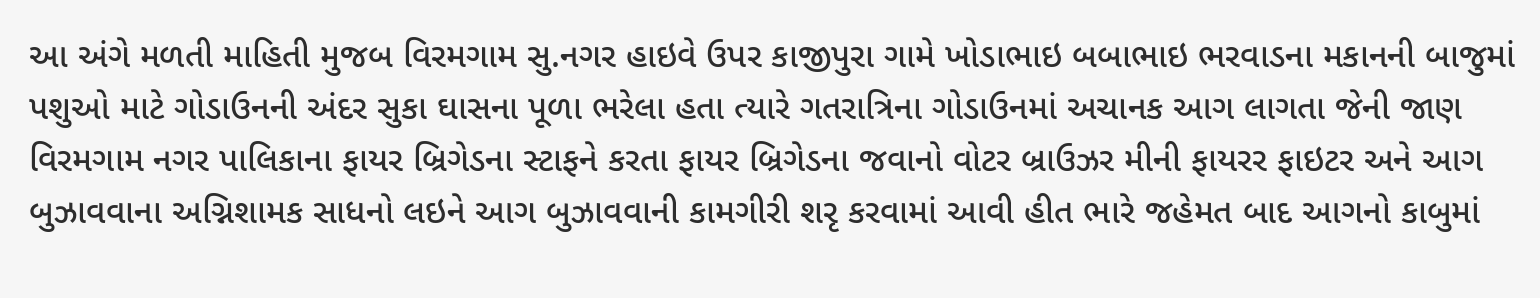આ અંગે મળતી માહિતી મુજબ વિરમગામ સુ.નગર હાઇવે ઉપર કાજીપુરા ગામે ખોડાભાઇ બબાભાઇ ભરવાડના મકાનની બાજુમાં પશુઓ માટે ગોડાઉનની અંદર સુકા ઘાસના પૂળા ભરેલા હતા ત્યારે ગતરાત્રિના ગોડાઉનમાં અચાનક આગ લાગતા જેની જાણ વિરમગામ નગર પાલિકાના ફાયર બ્રિગેડના સ્ટાફને કરતા ફાયર બ્રિગેડના જવાનો વોટર બ્રાઉઝર મીની ફાયરર ફાઇટર અને આગ બુઝાવવાના અગ્નિશામક સાધનો લઇને આગ બુઝાવવાની કામગીરી શરૃ કરવામાં આવી હીત ભારે જહેમત બાદ આગનો કાબુમાં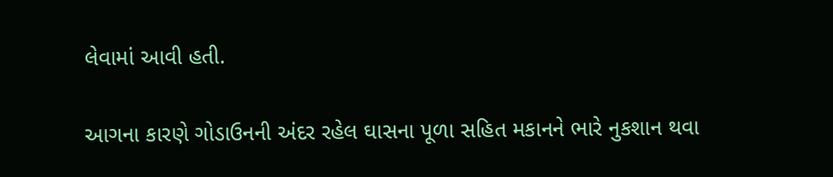લેવામાં આવી હતી.

આગના કારણે ગોડાઉનની અંદર રહેલ ઘાસના પૂળા સહિત મકાનને ભારે નુકશાન થવા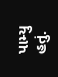પામ્યુ હતું.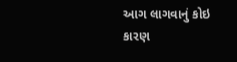આગ લાગવાનું કોઇ કારણ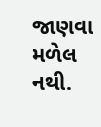જાણવા મળેલ નથી.